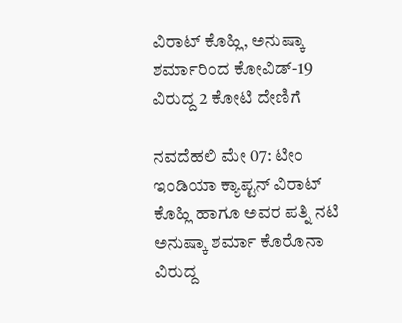ವಿರಾಟ್ ಕೊಹ್ಲಿ, ಅನುಷ್ಕಾ ಶರ್ಮಾರಿಂದ ಕೋವಿಡ್-19 ವಿರುದ್ದ 2 ಕೋಟಿ ದೇಣಿಗೆ

ನವದೆಹಲಿ ಮೇ 07: ಟೀಂ ಇಂಡಿಯಾ ಕ್ಯಾಪ್ಟನ್ ವಿರಾಟ್ ಕೊಹ್ಲಿ ಹಾಗೂ ಅವರ ಪತ್ನಿ ನಟಿ ಅನುಷ್ಕಾ ಶರ್ಮಾ ಕೊರೊನಾ ವಿರುದ್ದ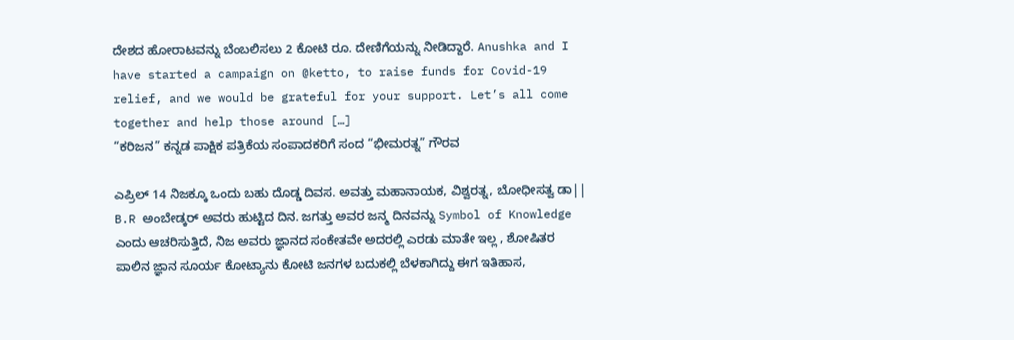ದೇಶದ ಹೋರಾಟವನ್ನು ಬೆಂಬಲಿಸಲು 2 ಕೋಟಿ ರೂ. ದೇಣಿಗೆಯನ್ನು ನೀಡಿದ್ದಾರೆ. Anushka and I have started a campaign on @ketto, to raise funds for Covid-19 relief, and we would be grateful for your support. Let’s all come together and help those around […]
“ಕರಿಜನ” ಕನ್ನಡ ಪಾಕ್ಷಿಕ ಪತ್ರಿಕೆಯ ಸಂಪಾದಕರಿಗೆ ಸಂದ “ಭೀಮರತ್ನ” ಗೌರವ

ಎಪ್ರಿಲ್ 14 ನಿಜಕ್ಕೂ ಒಂದು ಬಹು ದೊಡ್ಡ ದಿವಸ. ಅವತ್ತು ಮಹಾನಾಯಕ, ವಿಶ್ವರತ್ನ, ಬೋಧೀಸತ್ವ ಡಾ|| B.R ಅಂಬೇಡ್ಕರ್ ಅವರು ಹುಟ್ಟಿದ ದಿನ. ಜಗತ್ತು ಅವರ ಜನ್ಮ ದಿನವನ್ನು Symbol of Knowledge ಎಂದು ಆಚರಿಸುತ್ತಿದೆ, ನಿಜ ಅವರು ಜ್ಞಾನದ ಸಂಕೇತವೇ ಅದರಲ್ಲಿ ಎರಡು ಮಾತೇ ಇಲ್ಲ , ಶೋಷಿತರ ಪಾಲಿನ ಜ್ಞಾನ ಸೂರ್ಯ ಕೋಟ್ಯಾನು ಕೋಟಿ ಜನಗಳ ಬದುಕಲ್ಲಿ ಬೆಳಕಾಗಿದ್ದು ಈಗ ಇತಿಹಾಸ,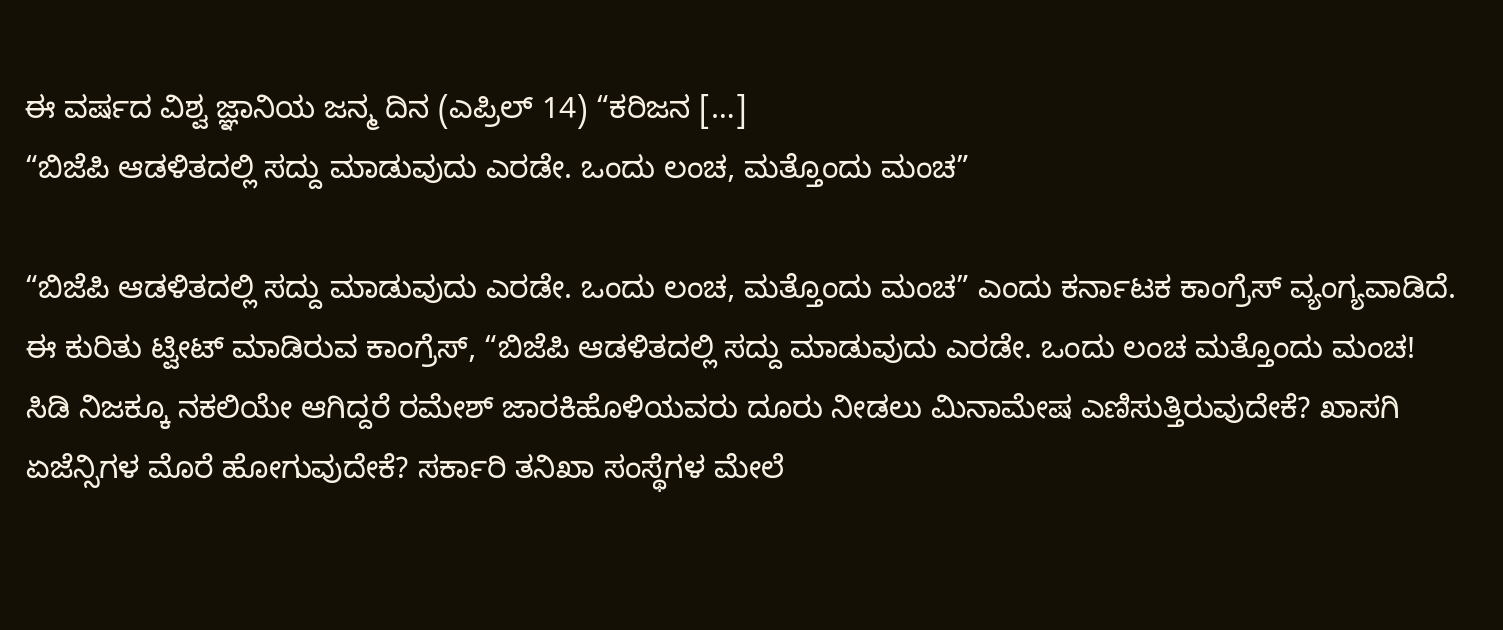ಈ ವರ್ಷದ ವಿಶ್ವ ಜ್ಞಾನಿಯ ಜನ್ಮ ದಿನ (ಎಪ್ರಿಲ್ 14) “ಕರಿಜನ […]
“ಬಿಜೆಪಿ ಆಡಳಿತದಲ್ಲಿ ಸದ್ದು ಮಾಡುವುದು ಎರಡೇ. ಒಂದು ಲಂಚ, ಮತ್ತೊಂದು ಮಂಚ”

“ಬಿಜೆಪಿ ಆಡಳಿತದಲ್ಲಿ ಸದ್ದು ಮಾಡುವುದು ಎರಡೇ. ಒಂದು ಲಂಚ, ಮತ್ತೊಂದು ಮಂಚ” ಎಂದು ಕರ್ನಾಟಕ ಕಾಂಗ್ರೆಸ್ ವ್ಯಂಗ್ಯವಾಡಿದೆ. ಈ ಕುರಿತು ಟ್ವೀಟ್ ಮಾಡಿರುವ ಕಾಂಗ್ರೆಸ್, “ಬಿಜೆಪಿ ಆಡಳಿತದಲ್ಲಿ ಸದ್ದು ಮಾಡುವುದು ಎರಡೇ. ಒಂದು ಲಂಚ ಮತ್ತೊಂದು ಮಂಚ! ಸಿಡಿ ನಿಜಕ್ಕೂ ನಕಲಿಯೇ ಆಗಿದ್ದರೆ ರಮೇಶ್ ಜಾರಕಿಹೊಳಿಯವರು ದೂರು ನೀಡಲು ಮಿನಾಮೇಷ ಎಣಿಸುತ್ತಿರುವುದೇಕೆ? ಖಾಸಗಿ ಏಜೆನ್ಸಿಗಳ ಮೊರೆ ಹೋಗುವುದೇಕೆ? ಸರ್ಕಾರಿ ತನಿಖಾ ಸಂಸ್ಥೆಗಳ ಮೇಲೆ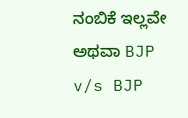ನಂಬಿಕೆ ಇಲ್ಲವೇ ಅಥವಾ BJP v/s BJP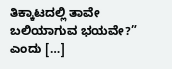ತಿಕ್ಕಾಟದಲ್ಲಿ ತಾವೇ ಬಲಿಯಾಗುವ ಭಯವೇ?” ಎಂದು […]